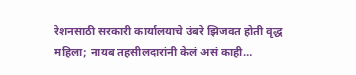रेशनसाठी सरकारी कार्यालयाचे उंबरे झिजवत होती वृद्ध महिला; नायब तहसीलदारांनी केलं असं काही…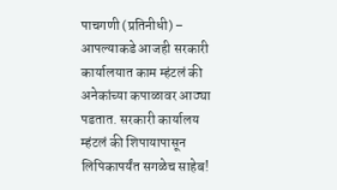पाचगणी (प्रतिनीधी) – आपल्याकडे आजही सरकारी कार्यालयात काम म्हंटलं की अनेकांच्या कपाळावर आठ्या पडतात. सरकारी कार्यालय म्हंटलं की शिपायापासून लिपिकापर्यंत सगळेच साहेब!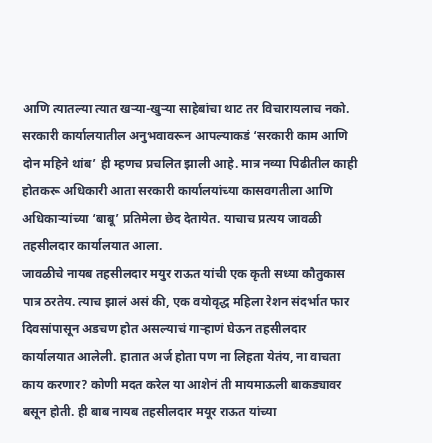आणि त्यातल्या त्यात खऱ्या-खुऱ्या साहेबांचा थाट तर विचारायलाच नको. सरकारी कार्यालयातील अनुभवावरून आपल्याकडं ‘सरकारी काम आणि दोन महिने थांब’ ही म्हणच प्रचलित झाली आहे. मात्र नव्या पिढीतील काही होतकरू अधिकारी आता सरकारी कार्यालयांच्या कासवगतीला आणि अधिकाऱ्यांच्या ‘बाबू’ प्रतिमेला छेद देतायेत. याचाच प्रत्यय जावळी तहसीलदार कार्यालयात आला.
जावळीचे नायब तहसीलदार मयुर राऊत यांची एक कृती सध्या कौतुकास पात्र ठरतेय. त्याच झालं असं की, एक वयोवृद्ध महिला रेशन संदर्भात फार दिवसांपासून अडचण होत असल्याचं गाऱ्हाणं घेऊन तहसीलदार कार्यालयात आलेली. हातात अर्ज होता पण ना लिहता येतंय, ना वाचता काय करणार? कोणी मदत करेल या आशेनं ती मायमाऊली बाकड्यावर बसून होती. ही बाब नायब तहसीलदार मयूर राऊत यांच्या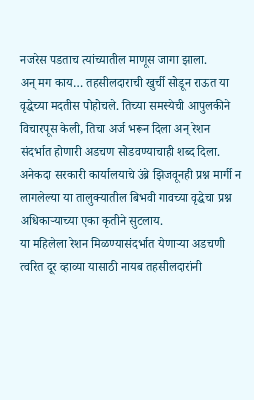नजरेस पडताच त्यांच्यातील माणूस जागा झाला.
अन् मग काय… तहसीलदाराची खुर्ची सोडून राऊत या वृद्धेच्या मदतीस पोहोचले. तिच्या समस्येची आपुलकीने विचारपूस केली, तिचा अर्ज भरून दिला अन् रेशन संदर्भात होणारी अडचण सोडवण्याचाही शब्द दिला. अनेकदा सरकारी कार्यालयाचे उंब्रे झिजवूनही प्रश्न मार्गी न लागलेल्या या तालुक्यातील बिभवी गावच्या वृद्धेचा प्रश्न अधिकाऱ्याच्या एका कृतीने सुटलाय.
या महिलेला रेशन मिळण्यासंदर्भात येणाऱ्या अडचणी त्वरित दूर व्हाव्या यासाठी नायब तहसीलदारांनी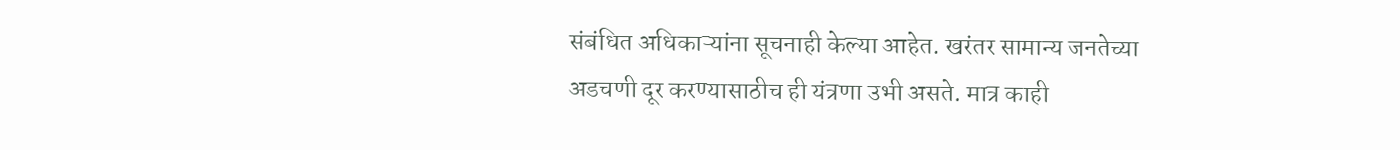संबंधित अधिकाऱ्यांना सूचनाही केल्या आहेत. खरंतर सामान्य जनतेच्या अडचणी दूर करण्यासाठीच ही यंत्रणा उभी असते. मात्र काही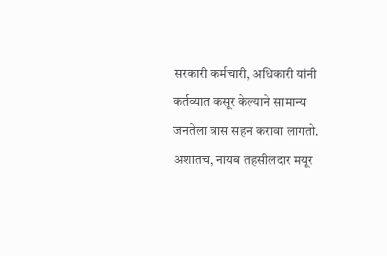सरकारी कर्मचारी, अधिकारी यांनी कर्तव्यात कसूर केल्याने सामान्य जनतेला त्रास सहन करावा लागतो. अशातच, नायब तहसीलदार मयूर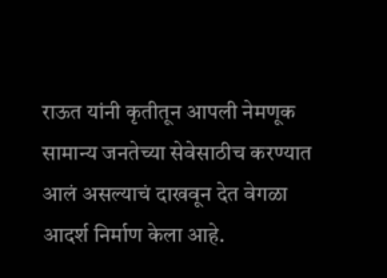राऊत यांनी कृतीतून आपली नेमणूक सामान्य जनतेच्या सेवेसाठीच करण्यात आलं असल्याचं दाखवून देत वेगळा आदर्श निर्माण केला आहे.